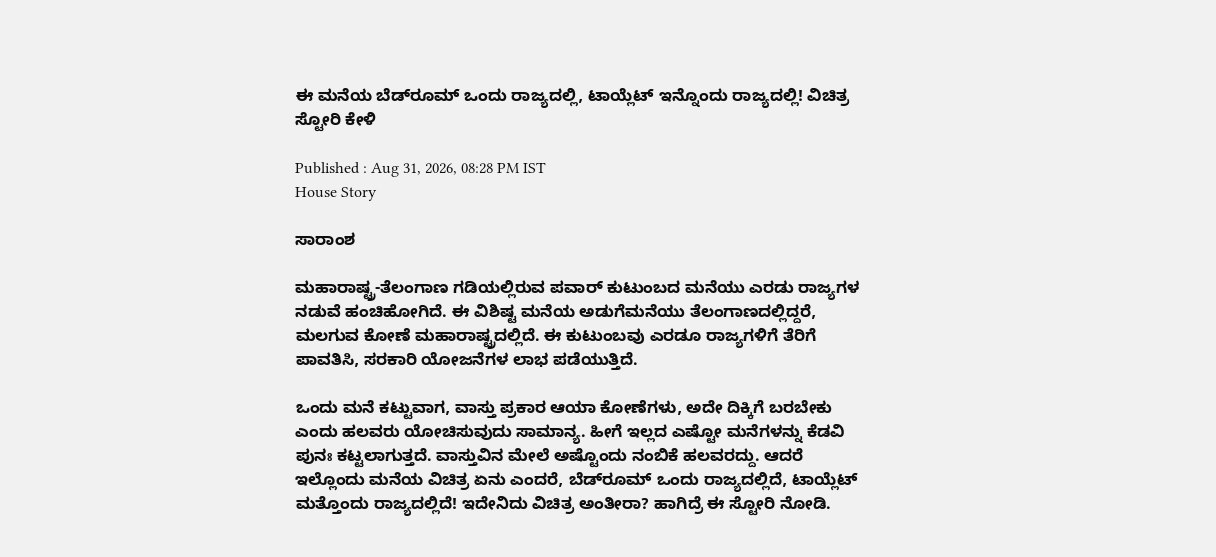ಈ ಮನೆಯ ಬೆಡ್‌ರೂಮ್‌ ಒಂದು ರಾಜ್ಯದಲ್ಲಿ, ಟಾಯ್ಲೆಟ್‌ ಇನ್ನೊಂದು ರಾಜ್ಯದಲ್ಲಿ! ವಿಚಿತ್ರ ಸ್ಟೋರಿ ಕೇಳಿ

Published : Aug 31, 2026, 08:28 PM IST
House Story

ಸಾರಾಂಶ

ಮಹಾರಾಷ್ಟ್ರ-ತೆಲಂಗಾಣ ಗಡಿಯಲ್ಲಿರುವ ಪವಾರ್ ಕುಟುಂಬದ ಮನೆಯು ಎರಡು ರಾಜ್ಯಗಳ ನಡುವೆ ಹಂಚಿಹೋಗಿದೆ. ಈ ವಿಶಿಷ್ಟ ಮನೆಯ ಅಡುಗೆಮನೆಯು ತೆಲಂಗಾಣದಲ್ಲಿದ್ದರೆ, ಮಲಗುವ ಕೋಣೆ ಮಹಾರಾಷ್ಟ್ರದಲ್ಲಿದೆ. ಈ ಕುಟುಂಬವು ಎರಡೂ ರಾಜ್ಯಗಳಿಗೆ ತೆರಿಗೆ ಪಾವತಿಸಿ, ಸರಕಾರಿ ಯೋಜನೆಗಳ ಲಾಭ ಪಡೆಯುತ್ತಿದೆ.

ಒಂದು ಮನೆ ಕಟ್ಟುವಾಗ, ವಾಸ್ತು ಪ್ರಕಾರ ಆಯಾ ಕೋಣೆಗಳು, ಅದೇ ದಿಕ್ಕಿಗೆ ಬರಬೇಕು ಎಂದು ಹಲವರು ಯೋಚಿಸುವುದು ಸಾಮಾನ್ಯ. ಹೀಗೆ ಇಲ್ಲದ ಎಷ್ಟೋ ಮನೆಗಳನ್ನು ಕೆಡವಿ ಪುನಃ ಕಟ್ಟಲಾಗುತ್ತದೆ. ವಾಸ್ತುವಿನ ಮೇಲೆ ಅಷ್ಟೊಂದು ನಂಬಿಕೆ ಹಲವರದ್ದು. ಆದರೆ ಇಲ್ಲೊಂದು ಮನೆಯ ವಿಚಿತ್ರ ಏನು ಎಂದರೆ, ಬೆಡ್‌ರೂಮ್‌ ಒಂದು ರಾಜ್ಯದಲ್ಲಿದೆ, ಟಾಯ್ಲೆಟ್‌ ಮತ್ತೊಂದು ರಾಜ್ಯದಲ್ಲಿದೆ! ಇದೇನಿದು ವಿಚಿತ್ರ ಅಂತೀರಾ? ಹಾಗಿದ್ರೆ ಈ ಸ್ಟೋರಿ ನೋಡಿ.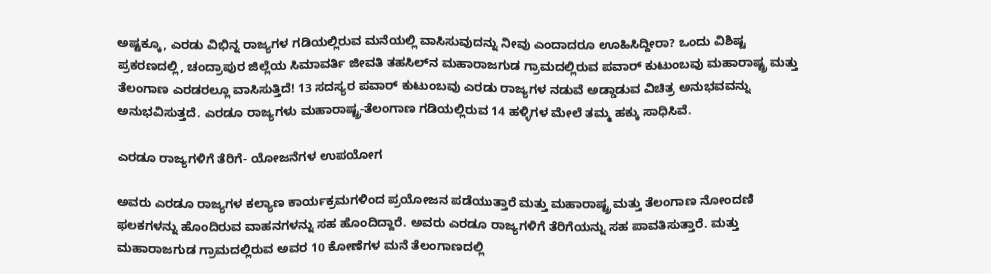ಅಷ್ಟಕ್ಕೂ, ಎರಡು ವಿಭಿನ್ನ ರಾಜ್ಯಗಳ ಗಡಿಯಲ್ಲಿರುವ ಮನೆಯಲ್ಲಿ ವಾಸಿಸುವುದನ್ನು ನೀವು ಎಂದಾದರೂ ಊಹಿಸಿದ್ದೀರಾ? ಒಂದು ವಿಶಿಷ್ಟ ಪ್ರಕರಣದಲ್ಲಿ, ಚಂದ್ರಾಪುರ ಜಿಲ್ಲೆಯ ಸಿಮಾವರ್ತಿ ಜೀವತಿ ತಹಸಿಲ್‌ನ ಮಹಾರಾಜಗುಡ ಗ್ರಾಮದಲ್ಲಿರುವ ಪವಾರ್ ಕುಟುಂಬವು ಮಹಾರಾಷ್ಟ್ರ ಮತ್ತು ತೆಲಂಗಾಣ ಎರಡರಲ್ಲೂ ವಾಸಿಸುತ್ತಿದೆ! 13 ಸದಸ್ಯರ ಪವಾರ್ ಕುಟುಂಬವು ಎರಡು ರಾಜ್ಯಗಳ ನಡುವೆ ಅಡ್ಡಾಡುವ ವಿಚಿತ್ರ ಅನುಭವವನ್ನು ಅನುಭವಿಸುತ್ತದೆ. ಎರಡೂ ರಾಜ್ಯಗಳು ಮಹಾರಾಷ್ಟ್ರ-ತೆಲಂಗಾಣ ಗಡಿಯಲ್ಲಿರುವ 14 ಹಳ್ಳಿಗಳ ಮೇಲೆ ತಮ್ಮ ಹಕ್ಕು ಸಾಧಿಸಿವೆ.

ಎರಡೂ ರಾಜ್ಯಗಳಿಗೆ ತೆರಿಗೆ- ಯೋಜನೆಗಳ ಉಪಯೋಗ

ಅವರು ಎರಡೂ ರಾಜ್ಯಗಳ ಕಲ್ಯಾಣ ಕಾರ್ಯಕ್ರಮಗಳಿಂದ ಪ್ರಯೋಜನ ಪಡೆಯುತ್ತಾರೆ ಮತ್ತು ಮಹಾರಾಷ್ಟ್ರ ಮತ್ತು ತೆಲಂಗಾಣ ನೋಂದಣಿ ಫಲಕಗಳನ್ನು ಹೊಂದಿರುವ ವಾಹನಗಳನ್ನು ಸಹ ಹೊಂದಿದ್ದಾರೆ. ಅವರು ಎರಡೂ ರಾಜ್ಯಗಳಿಗೆ ತೆರಿಗೆಯನ್ನು ಸಹ ಪಾವತಿಸುತ್ತಾರೆ. ಮತ್ತು ಮಹಾರಾಜಗುಡ ಗ್ರಾಮದಲ್ಲಿರುವ ಅವರ 10 ಕೋಣೆಗಳ ಮನೆ ತೆಲಂಗಾಣದಲ್ಲಿ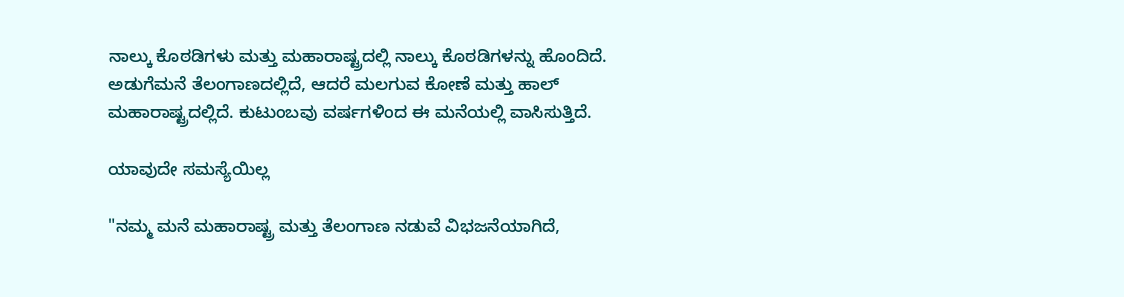ನಾಲ್ಕು ಕೊಠಡಿಗಳು ಮತ್ತು ಮಹಾರಾಷ್ಟ್ರದಲ್ಲಿ ನಾಲ್ಕು ಕೊಠಡಿಗಳನ್ನು ಹೊಂದಿದೆ. ಅಡುಗೆಮನೆ ತೆಲಂಗಾಣದಲ್ಲಿದೆ, ಆದರೆ ಮಲಗುವ ಕೋಣೆ ಮತ್ತು ಹಾಲ್ ಮಹಾರಾಷ್ಟ್ರದಲ್ಲಿದೆ. ಕುಟುಂಬವು ವರ್ಷಗಳಿಂದ ಈ ಮನೆಯಲ್ಲಿ ವಾಸಿಸುತ್ತಿದೆ.

ಯಾವುದೇ ಸಮಸ್ಯೆಯಿಲ್ಲ

"ನಮ್ಮ ಮನೆ ಮಹಾರಾಷ್ಟ್ರ ಮತ್ತು ತೆಲಂಗಾಣ ನಡುವೆ ವಿಭಜನೆಯಾಗಿದೆ,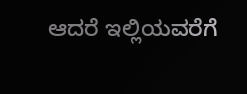ಆದರೆ ಇಲ್ಲಿಯವರೆಗೆ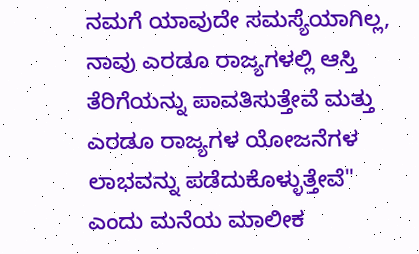ನಮಗೆ ಯಾವುದೇ ಸಮಸ್ಯೆಯಾಗಿಲ್ಲ, ನಾವು ಎರಡೂ ರಾಜ್ಯಗಳಲ್ಲಿ ಆಸ್ತಿ ತೆರಿಗೆಯನ್ನು ಪಾವತಿಸುತ್ತೇವೆ ಮತ್ತು ಎರಡೂ ರಾಜ್ಯಗಳ ಯೋಜನೆಗಳ ಲಾಭವನ್ನು ಪಡೆದುಕೊಳ್ಳುತ್ತೇವೆ" ಎಂದು ಮನೆಯ ಮಾಲೀಕ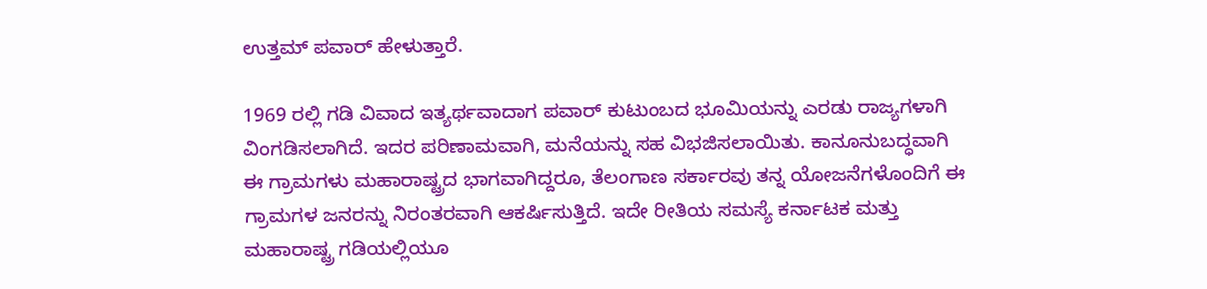ಉತ್ತಮ್ ಪವಾರ್‌ ಹೇಳುತ್ತಾರೆ.

1969 ರಲ್ಲಿ ಗಡಿ ವಿವಾದ ಇತ್ಯರ್ಥವಾದಾಗ ಪವಾರ್ ಕುಟುಂಬದ ಭೂಮಿಯನ್ನು ಎರಡು ರಾಜ್ಯಗಳಾಗಿ ವಿಂಗಡಿಸಲಾಗಿದೆ. ಇದರ ಪರಿಣಾಮವಾಗಿ, ಮನೆಯನ್ನು ಸಹ ವಿಭಜಿಸಲಾಯಿತು. ಕಾನೂನುಬದ್ಧವಾಗಿ ಈ ಗ್ರಾಮಗಳು ಮಹಾರಾಷ್ಟ್ರದ ಭಾಗವಾಗಿದ್ದರೂ, ತೆಲಂಗಾಣ ಸರ್ಕಾರವು ತನ್ನ ಯೋಜನೆಗಳೊಂದಿಗೆ ಈ ಗ್ರಾಮಗಳ ಜನರನ್ನು ನಿರಂತರವಾಗಿ ಆಕರ್ಷಿಸುತ್ತಿದೆ. ಇದೇ ರೀತಿಯ ಸಮಸ್ಯೆ ಕರ್ನಾಟಕ ಮತ್ತು ಮಹಾರಾಷ್ಟ್ರ ಗಡಿಯಲ್ಲಿಯೂ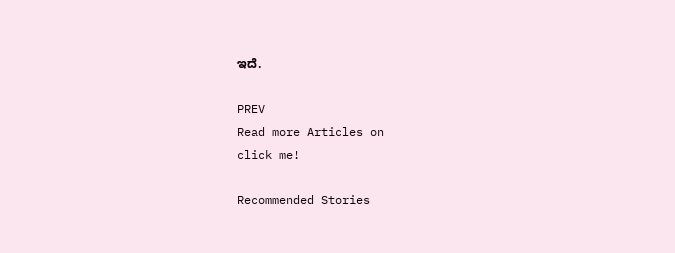ಇದೆ.

PREV
Read more Articles on
click me!

Recommended Stories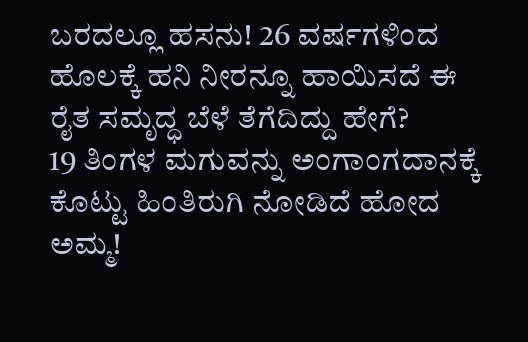ಬರದಲ್ಲೂ ಹಸನು! 26 ವರ್ಷಗಳಿಂದ ಹೊಲಕ್ಕೆ ಹನಿ ನೀರನ್ನೂ ಹಾಯಿಸದೆ ಈ ರೈತ ಸಮೃದ್ಧ ಬೆಳೆ ತೆಗೆದಿದ್ದು ಹೇಗೆ?
19 ತಿಂಗಳ ಮಗುವನ್ನು ಅಂಗಾಂಗದಾನಕ್ಕೆ ಕೊಟ್ಟು ಹಿಂತಿರುಗಿ ನೋಡಿದೆ ಹೋದ ಅಮ್ಮ!